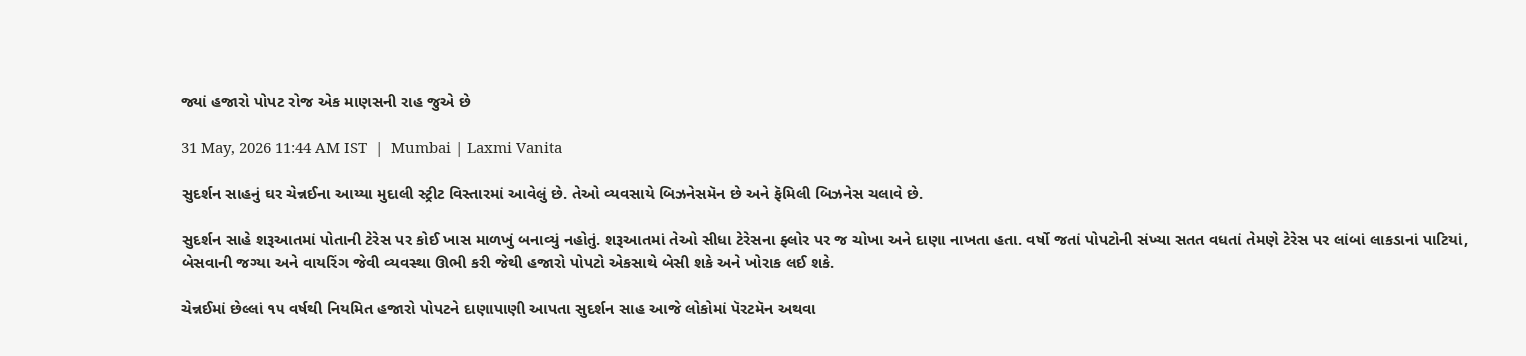જ્યાં હજારો પોપટ રોજ એક માણસની રાહ જુએ છે

31 May, 2026 11:44 AM IST  |  Mumbai | Laxmi Vanita

સુદર્શન સાહનું ઘર ચેન્નઈના આય્યા મુદાલી સ્ટ્રીટ વિસ્તારમાં આવેલું છે. તેઓ વ્યવસાયે બિઝનેસમૅન છે અને ફૅમિલી બિઝનેસ ચલાવે છે.

સુદર્શન સાહે શરૂઆતમાં પોતાની ટેરેસ પર કોઈ ખાસ માળખું બનાવ્યું નહોતું. શરૂઆતમાં તેઓ સીધા ટેરેસના ફ્લોર પર જ ચોખા અને દાણા નાખતા હતા. વર્ષો જતાં પોપટોની સંખ્યા સતત વધતાં તેમણે ટેરેસ પર લાંબાં લાકડાનાં પાટિયાં, બેસવાની જગ્યા અને વાયરિંગ જેવી વ્યવસ્થા ઊભી કરી જેથી હજારો પોપટો એકસાથે બેસી શકે અને ખોરાક લઈ શકે.

ચેન્નઈમાં છેલ્લાં ૧૫ વર્ષથી નિયમિત હજારો પોપટને દાણાપાણી આપતા સુદર્શન સાહ આજે લોકોમાં પૅરટમૅન અથવા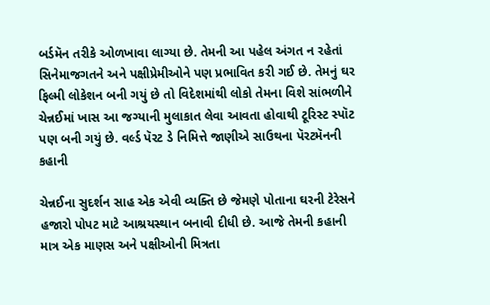બર્ડમૅન તરીકે ઓળખાવા લાગ્યા છે. તેમની આ પહેલ અંગત ન રહેતાં સિનેમાજગતને અને પક્ષીપ્રેમીઓને પણ પ્રભાવિત કરી ગઈ છે. તેમનું ઘર ફિલ્મી લોકેશન બની ગયું છે તો વિદેશમાંથી લોકો તેમના વિશે સાંભળીને ચેન્નઈમાં ખાસ આ જગ્યાની મુલાકાત લેવા આવતા હોવાથી ટૂરિસ્ટ સ્પૉટ પણ બની ગયું છે. વર્લ્ડ પૅરટ ડે નિમિત્તે જાણીએ સાઉથના પૅરટમૅનની કહાની

ચેન્નઈના સુદર્શન સાહ એક એવી વ્યક્તિ છે જેમણે પોતાના ઘરની ટેરેસને હજારો પોપટ માટે આશ્રયસ્થાન બનાવી દીધી છે. આજે તેમની કહાની માત્ર એક માણસ અને પક્ષીઓની મિત્રતા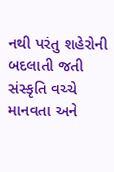નથી પરંતુ શહેરોની બદલાતી જતી સંસ્કૃતિ વચ્ચે માનવતા અને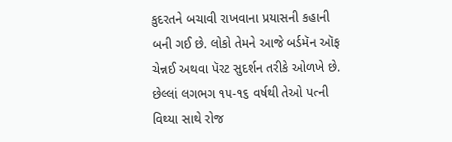કુદરતને બચાવી રાખવાના પ્રયાસની કહાની બની ગઈ છે. લોકો તેમને આજે બર્ડમૅન ઑફ ચેન્નઈ અથવા પૅરટ સુદર્શન તરીકે ઓળખે છે. છેલ્લાં લગભગ ૧૫-૧૬ વર્ષથી તેઓ પત્ની વિથ્યા સાથે રોજ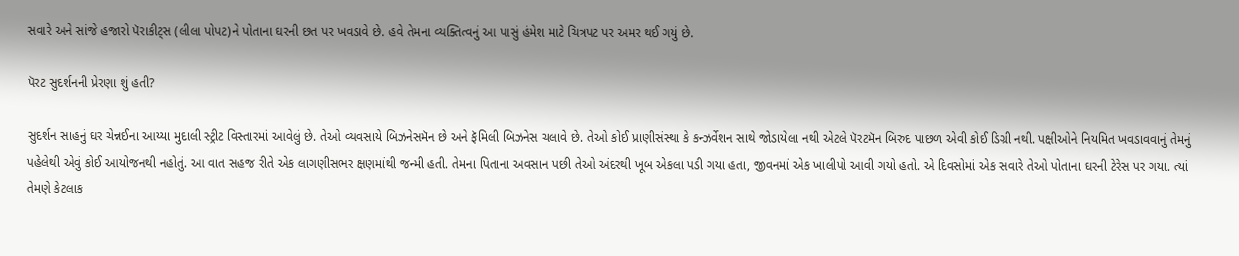સવારે અને સાંજે હજારો પૅરાકીટ્સ (લીલા પોપટ)ને પોતાના ઘરની છત પર ખવડાવે છે. હવે તેમના વ્યક્તિત્વનું આ પાસું હંમેશ માટે ચિત્રપટ પર અમર થઈ ગયું છે.

પૅરટ સુદર્શનની પ્રેરણા શું હતી?

સુદર્શન સાહનું ઘર ચેન્નઈના આય્યા મુદાલી સ્ટ્રીટ વિસ્તારમાં આવેલું છે. તેઓ વ્યવસાયે બિઝનેસમૅન છે અને ફૅમિલી બિઝનેસ ચલાવે છે. તેઓ કોઈ પ્રાણીસંસ્થા કે કન્ઝર્વેશન સાથે જોડાયેલા નથી એટલે પૅરટમૅન બિરુદ પાછળ એવી કોઈ ડિગ્રી નથી. પક્ષીઓને નિયમિત ખવડાવવાનું તેમનું પહેલેથી એવું કોઈ આયોજનથી નહોતું. આ વાત સહજ રીતે એક લાગણીસભર ક્ષણમાંથી જન્મી હતી. તેમના પિતાના અવસાન પછી તેઓ અંદરથી ખૂબ એકલા પડી ગયા હતા, જીવનમાં એક ખાલીપો આવી ગયો હતો. એ દિવસોમાં એક સવારે તેઓ પોતાના ઘરની ટેરેસ પર ગયા. ત્યાં તેમણે કેટલાક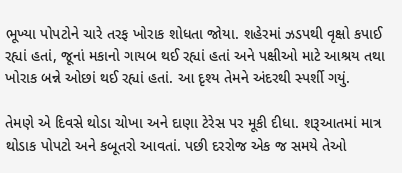ભૂખ્યા પોપટોને ચારે તરફ ખોરાક શોધતા જોયા. શહેરમાં ઝડપથી વૃક્ષો કપાઈ રહ્યાં હતાં, જૂનાં મકાનો ગાયબ થઈ રહ્યાં હતાં અને પક્ષીઓ માટે આશ્રય તથા ખોરાક બન્ને ઓછાં થઈ રહ્યાં હતાં. આ દૃશ્ય તેમને અંદરથી સ્પર્શી ગયું.

તેમણે એ દિવસે થોડા ચોખા અને દાણા ટેરેસ પર મૂકી દીધા. શરૂઆતમાં માત્ર થોડાક પોપટો અને કબૂતરો આવતાં. પછી દરરોજ એક જ સમયે તેઓ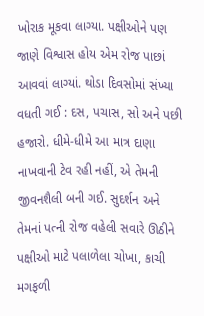ખોરાક મૂકવા લાગ્યા. પક્ષીઓને પણ જાણે વિશ્વાસ હોય એમ રોજ પાછાં આવવાં લાગ્યાં. થોડા દિવસોમાં સંખ્યા વધતી ગઈ : દસ, પચાસ, સો અને પછી હજારો. ધીમે-ધીમે આ માત્ર દાણા નાખવાની ટેવ રહી નહીં, એ તેમની જીવનશૈલી બની ગઈ. સુદર્શન અને તેમનાં પત્ની રોજ વહેલી સવારે ઊઠીને પક્ષીઓ માટે પલાળેલા ચોખા, કાચી મગફળી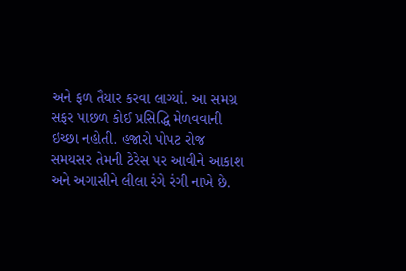અને ફળ તૈયાર કરવા લાગ્યાં. આ સમગ્ર સફર પાછળ કોઈ પ્રસિદ્ધિ મેળવવાની ઇચ્છા નહોતી. હજારો પોપટ રોજ સમયસર તેમની ટેરેસ પર આવીને આકાશ અને અગાસીને લીલા રંગે રંગી નાખે છે.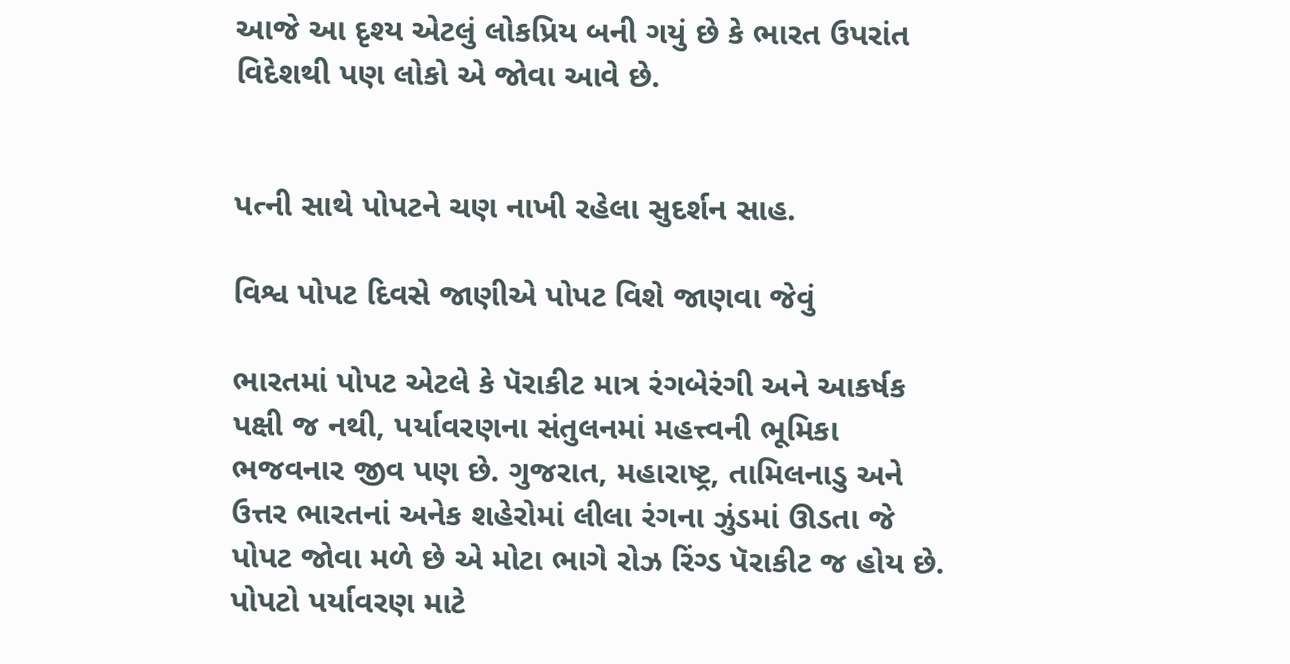આજે આ દૃશ્ય એટલું લોકપ્રિય બની ગયું છે કે ભારત ઉપરાંત વિદેશથી પણ લોકો એ જોવા આવે છે.


પત્ની સાથે પોપટને ચણ નાખી રહેલા સુદર્શન સાહ.

વિશ્વ પોપટ દિવસે જાણીએ પોપટ વિશે જાણવા જેવું

ભારતમાં પોપટ એટલે કે પૅરાકીટ માત્ર રંગબેરંગી અને આકર્ષક પક્ષી જ નથી, પર્યાવરણના સંતુલનમાં મહત્ત્વની ભૂમિકા ભજવનાર જીવ પણ છે. ગુજરાત, મહારાષ્ટ્ર, તામિલનાડુ અને ઉત્તર ભારતનાં અનેક શહેરોમાં લીલા રંગના ઝુંડમાં ઊડતા જે પોપટ જોવા મળે છે એ મોટા ભાગે રોઝ રિંગ્ડ પૅરાકીટ જ હોય છે. પોપટો પર્યાવરણ માટે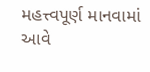મહત્ત્વપૂર્ણ માનવામાં આવે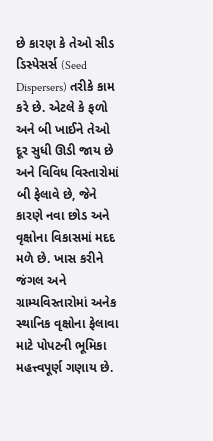છે કારણ કે તેઓ સીડ ડિસ્પેસર્સ (Seed Dispersers) તરીકે કામ કરે છે. એટલે કે ફળો અને બી ખાઈને તેઓ દૂર સુધી ઊડી જાય છે અને વિવિધ વિસ્તારોમાં બી ફેલાવે છે, જેને કારણે નવા છોડ અને વૃક્ષોના વિકાસમાં મદદ મળે છે. ખાસ કરીને જંગલ અને ગ્રામ્યવિસ્તારોમાં અનેક સ્થાનિક વૃક્ષોના ફેલાવા માટે પોપટની ભૂમિકા મહત્ત્વપૂર્ણ ગણાય છે.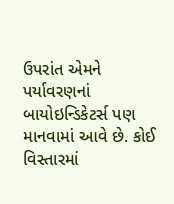ઉપરાંત એમને પર્યાવરણનાં બાયોઇન્ડિકેટર્સ પણ માનવામાં આવે છે. કોઈ વિસ્તારમાં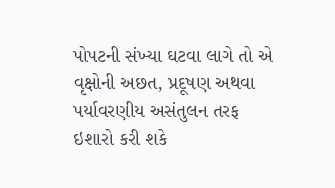પોપટની સંખ્યા ઘટવા લાગે તો એ વૃક્ષોની અછત, પ્રદૂષણ અથવા પર્યાવરણીય અસંતુલન તરફ ઇશારો કરી શકે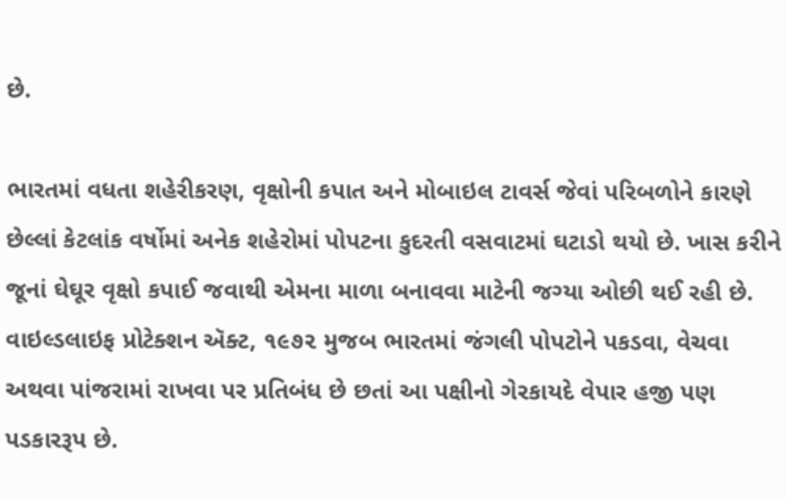છે.

ભારતમાં વધતા શહેરીકરણ, વૃક્ષોની કપાત અને મોબાઇલ ટાવર્સ જેવાં પરિબળોને કારણે છેલ્લાં કેટલાંક વર્ષોમાં અનેક શહેરોમાં પોપટના કુદરતી વસવાટમાં ઘટાડો થયો છે. ખાસ કરીને જૂનાં ઘેઘૂર વૃક્ષો કપાઈ જવાથી એમના માળા બનાવવા માટેની જગ્યા ઓછી થઈ રહી છે. વાઇલ્ડલાઇફ પ્રોટેક્શન ઍક્ટ, ૧૯૭૨ મુજબ ભારતમાં જંગલી પોપટોને પકડવા, વેચવા અથવા પાંજરામાં રાખવા પર પ્રતિબંધ છે છતાં આ પક્ષીનો ગેરકાયદે વેપાર હજી પણ પડકારરૂપ છે.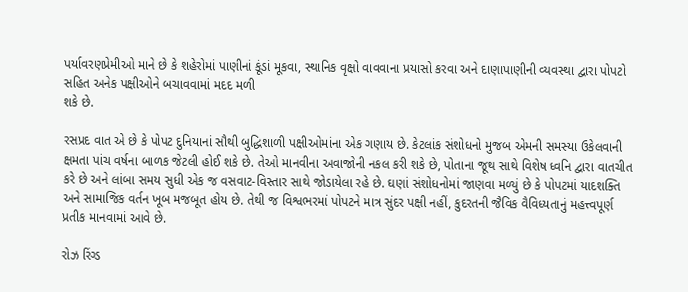પર્યાવરણપ્રેમીઓ માને છે કે શહેરોમાં પાણીનાં કૂંડાં મૂકવા, સ્થાનિક વૃક્ષો વાવવાના પ્રયાસો કરવા અને દાણાપાણીની વ્યવસ્થા દ્વારા પોપટો સહિત અનેક પક્ષીઓને બચાવવામાં મદદ મળી
શકે છે.

રસપ્રદ વાત એ છે કે પોપટ દુનિયાનાં સૌથી બુદ્ધિશાળી પક્ષીઓમાંના એક ગણાય છે. કેટલાંક સંશોધનો મુજબ એમની સમસ્યા ઉકેલવાની ક્ષમતા પાંચ વર્ષના બાળક જેટલી હોઈ શકે છે. તેઓ માનવીના અવાજોની નકલ કરી શકે છે, પોતાના જૂથ સાથે વિશેષ ધ્વનિ દ્વારા વાતચીત કરે છે અને લાંબા સમય સુધી એક જ વસવાટ-વિસ્તાર સાથે જોડાયેલા રહે છે. ઘણાં સંશોધનોમાં જાણવા મળ્યું છે કે પોપટમાં યાદશક્તિ અને સામાજિક વર્તન ખૂબ મજબૂત હોય છે. તેથી જ વિશ્વભરમાં પોપટને માત્ર સુંદર પક્ષી નહીં, કુદરતની જૈવિક વૈવિધ્યતાનું મહત્ત્વપૂર્ણ પ્રતીક માનવામાં આવે છે.

રોઝ રિંગ્ડ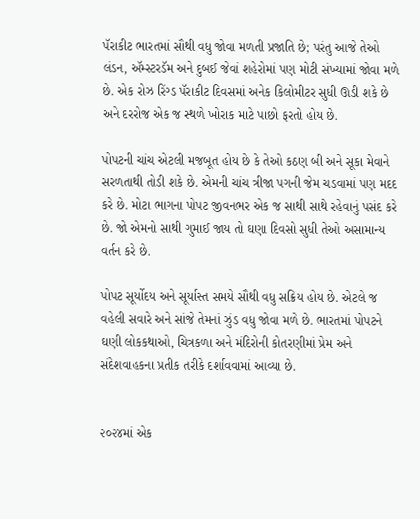પૅરાકીટ ભારતમાં સૌથી વધુ જોવા મળતી પ્રજાતિ છે; પરંતુ આજે તેઓ લંડન, ઍમ્સ્ટરડૅમ અને દુબઈ જેવાં શહેરોમાં પણ મોટી સંખ્યામાં જોવા મળે છે. એક રોઝ રિંગ્ડ પૅરાકીટ દિવસમાં અનેક કિલોમીટર સુધી ઊડી શકે છે અને દરરોજ એક જ સ્થળે ખોરાક માટે પાછો ફરતો હોય છે.

પોપટની ચાંચ એટલી મજબૂત હોય છે કે તેઓ કઠણ બી અને સૂકા મેવાને સરળતાથી તોડી શકે છે. એમની ચાંચ ત્રીજા પગની જેમ ચડવામાં પણ મદદ કરે છે. મોટા ભાગના પોપટ જીવનભર એક જ સાથી સાથે રહેવાનું પસંદ કરે છે. જો એમનો સાથી ગુમાઈ જાય તો ઘણા દિવસો સુધી તેઓ અસામાન્ય વર્તન કરે છે.

પોપટ સૂર્યોદય અને સૂર્યાસ્ત સમયે સૌથી વધુ સક્રિય હોય છે. એટલે જ વહેલી સવારે અને સાંજે તેમનાં ઝુંડ વધુ જોવા મળે છે. ભારતમાં પોપટને ઘણી લોકકથાઓ, ચિત્રકળા અને મંદિરોની કોતરણીમાં પ્રેમ અને સંદેશવાહકના પ્રતીક તરીકે દર્શાવવામાં આવ્યા છે.


૨૦૨૪માં એક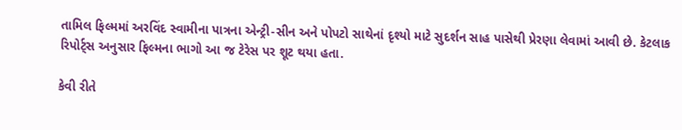તામિલ ફિલ્મમાં અરવિંદ સ્વામીના પાત્રના એન્ટ્રી-સીન અને પોપટો સાથેનાં દૃશ્યો માટે સુદર્શન સાહ પાસેથી પ્રેરણા લેવામાં આવી છે. કેટલાક રિપોર્ટ્‍સ અનુસાર ફિલ્મના ભાગો આ જ ટેરેસ પર શૂટ થયા હતા.

કેવી રીતે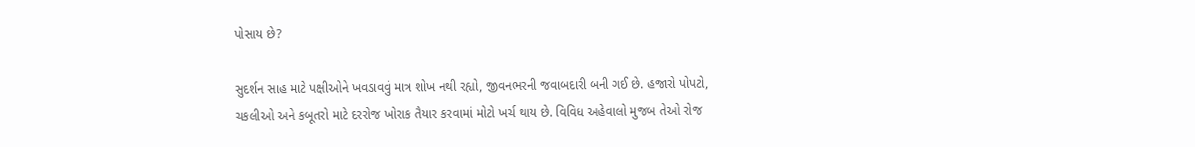પોસાય છે?

સુદર્શન સાહ માટે પક્ષીઓને ખવડાવવું માત્ર શોખ નથી રહ્યો, જીવનભરની જવાબદારી બની ગઈ છે. હજારો પોપટો, ચકલીઓ અને કબૂતરો માટે દરરોજ ખોરાક તૈયાર કરવામાં મોટો ખર્ચ થાય છે. વિવિધ અહેવાલો મુજબ તેઓ રોજ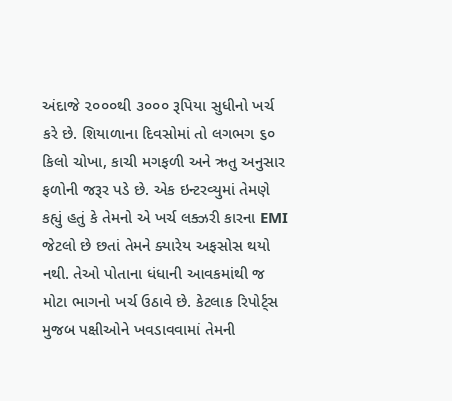અંદાજે ૨૦૦૦થી ૩૦૦૦ રૂપિયા સુધીનો ખર્ચ કરે છે. શિયાળાના દિવસોમાં તો લગભગ ૬૦ કિલો ચોખા, કાચી મગફળી અને ઋતુ અનુસાર ફળોની જરૂર પડે છે. એક ઇન્ટરવ્યુમાં તેમણે કહ્યું હતું કે તેમનો એ ખર્ચ લક્ઝરી કારના EMI જેટલો છે છતાં તેમને ક્યારેય અફસોસ થયો નથી. તેઓ પોતાના ધંધાની આવકમાંથી જ મોટા ભાગનો ખર્ચ ઉઠાવે છે. કેટલાક રિપોર્ટ્સ મુજબ પક્ષીઓને ખવડાવવામાં તેમની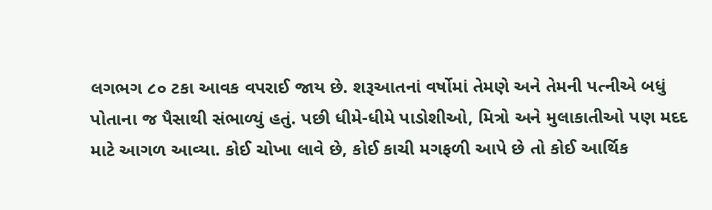લગભગ ૮૦ ટકા આવક વપરાઈ જાય છે. શરૂઆતનાં વર્ષોમાં તેમણે અને તેમની પત્નીએ બધું પોતાના જ પૈસાથી સંભાળ્યું હતું. પછી ધીમે-ધીમે પાડોશીઓ, મિત્રો અને મુલાકાતીઓ પણ મદદ માટે આગળ આવ્યા. કોઈ ચોખા લાવે છે, કોઈ કાચી મગફળી આપે છે તો કોઈ આર્થિક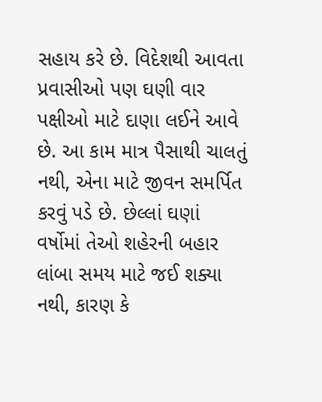સહાય કરે છે. વિદેશથી આવતા પ્રવાસીઓ પણ ઘણી વાર પક્ષીઓ માટે દાણા લઈને આવે છે. આ કામ માત્ર પૈસાથી ચાલતું નથી, એના માટે જીવન સમર્પિત કરવું પડે છે. છેલ્લાં ઘણાં વર્ષોમાં તેઓ શહેરની બહાર લાંબા સમય માટે જઈ શક્યા નથી, કારણ કે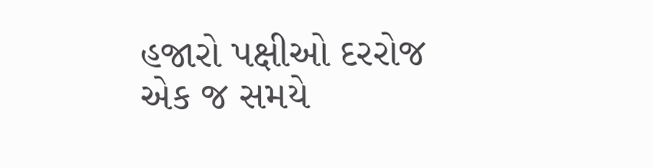હજારો પક્ષીઓ દરરોજ એક જ સમયે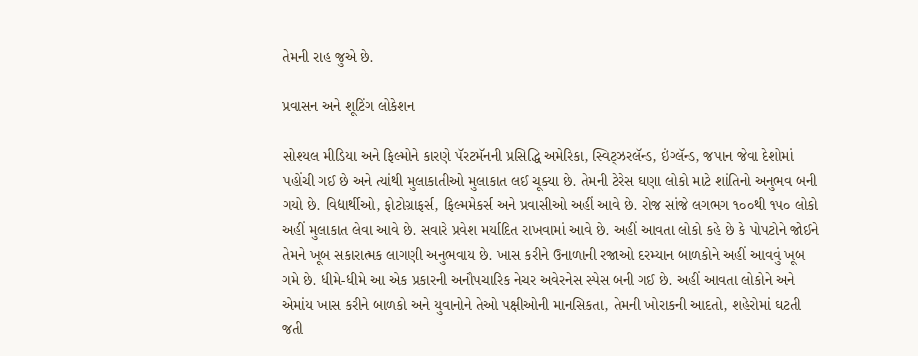તેમની રાહ જુએ છે.

પ્રવાસન અને શૂટિંગ લોકેશન

સોશ્યલ મીડિયા અને ફિલ્મોને કારણે પૅરટમૅનની પ્રસિદ્ધિ અમેરિકા, સ્વિટ્ઝરલૅન્ડ, ઇંગ્લૅન્ડ, જપાન જેવા દેશોમાં પહોંચી ગઈ છે અને ત્યાંથી મુલાકાતીઓ મુલાકાત લઈ ચૂક્યા છે. તેમની ટેરેસ ઘણા લોકો માટે શાંતિનો અનુભવ બની ગયો છે. વિદ્યાર્થીઓ, ફોટોગ્રાફર્સ, ફિલ્મમેકર્સ અને પ્રવાસીઓ અહીં આવે છે. રોજ સાંજે લગભગ ૧૦૦થી ૧૫૦ લોકો અહીં મુલાકાત લેવા આવે છે. સવારે પ્રવેશ મર્યાદિત રાખવામાં આવે છે. અહીં આવતા લોકો કહે છે કે પોપટોને જોઈને તેમને ખૂબ સકારાત્મક લાગણી અનુભવાય છે. ખાસ કરીને ઉનાળાની રજાઓ દરમ્યાન બાળકોને અહીં આવવું ખૂબ ગમે છે. ધીમે-ધીમે આ એક પ્રકારની અનૌપચારિક નેચર અવેરનેસ સ્પેસ બની ગઈ છે. અહીં આવતા લોકોને અને એમાંય ખાસ કરીને બાળકો અને યુવાનોને તેઓ પક્ષીઓની માનસિકતા, તેમની ખોરાકની આદતો, શહેરોમાં ઘટતી જતી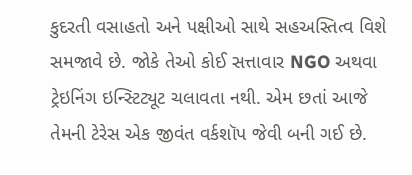કુદરતી વસાહતો અને પક્ષીઓ સાથે સહઅસ્તિત્વ વિશે સમજાવે છે. જોકે તેઓ કોઈ સત્તાવાર NGO અથવા ટ્રેઇનિંગ ઇન્સ્ટિટ્યૂટ ચલાવતા નથી. એમ છતાં આજે તેમની ટેરેસ એક જીવંત વર્કશૉપ જેવી બની ગઈ છે.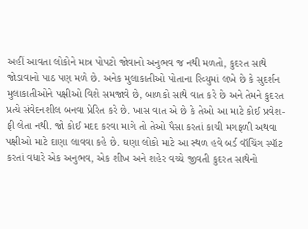અહીં આવતા લોકોને માત્ર પોપટો જોવાનો અનુભવ જ નથી મળતો, કુદરત સાથે જોડાવાનો પાઠ પણ મળે છે. અનેક મુલાકાતીઓ પોતાના રિવ્યુમાં લખે છે કે સુદર્શન મુલાકાતીઓને પક્ષીઓ વિશે સમજાવે છે, બાળકો સાથે વાત કરે છે અને તેમને કુદરત પ્રત્યે સંવેદનશીલ બનવા પ્રેરિત કરે છે. ખાસ વાત એ છે કે તેઓ આ માટે કોઈ પ્રવેશ-ફી લેતા નથી. જો કોઈ મદદ કરવા માગે તો તેઓ પૈસા કરતાં કાચી મગફળી અથવા પક્ષીઓ માટે દાણા લાવવા કહે છે. ઘણા લોકો માટે આ સ્થળ હવે બર્ડ વૉચિંગ સ્પૉટ કરતાં વધારે એક અનુભવ, એક શીખ અને શહેર વચ્ચે જીવતી કુદરત સાથેનો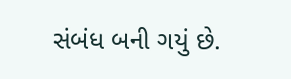સંબંધ બની ગયું છે.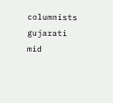columnists gujarati mid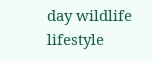day wildlife lifestyle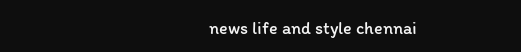news life and style chennai